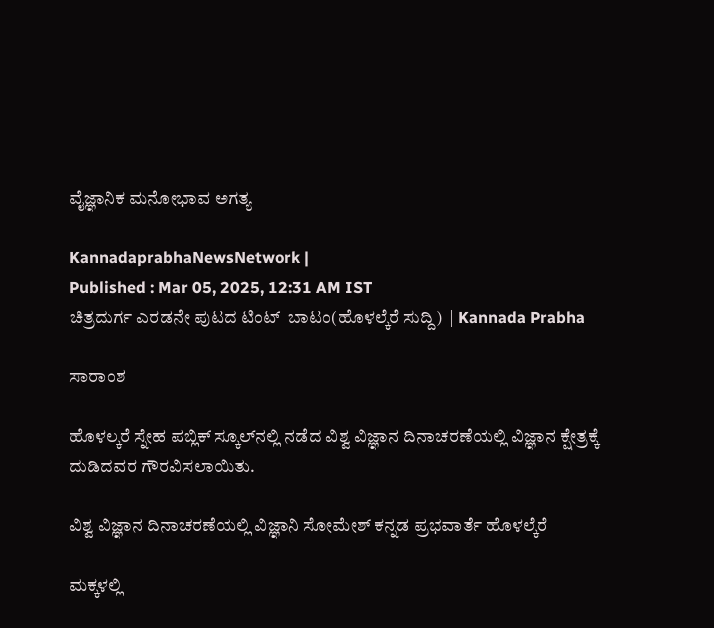ವೈಜ್ಞಾನಿಕ ಮನೋಭಾವ ಅಗತ್ಯ

KannadaprabhaNewsNetwork |
Published : Mar 05, 2025, 12:31 AM IST
ಚಿತ್ರದುರ್ಗ ಎರಡನೇ ಪುಟದ ಟಿಂಟ್  ಬಾಟಂ(ಹೊಳಲ್ಕೆರೆ ಸುದ್ದಿ)  | Kannada Prabha

ಸಾರಾಂಶ

ಹೊಳಲ್ಕರೆ ಸ್ನೇಹ ಪಬ್ಲಿಕ್ ಸ್ಕೂಲ್‍ನಲ್ಲಿ ನಡೆದ ವಿಶ್ವ ವಿಜ್ಞಾನ ದಿನಾಚರಣೆಯಲ್ಲಿ ವಿಜ್ಞಾನ ಕ್ಷೇತ್ರಕ್ಕೆ ದುಡಿದವರ ಗೌರವಿಸಲಾಯಿತು.

ವಿಶ್ವ ವಿಜ್ಞಾನ ದಿನಾಚರಣೆಯಲ್ಲಿ ವಿಜ್ಞಾನಿ ಸೋಮೇಶ್ ಕನ್ನಡ ಪ್ರಭವಾರ್ತೆ ಹೊಳಲ್ಕೆರೆ

ಮಕ್ಕಳಲ್ಲಿ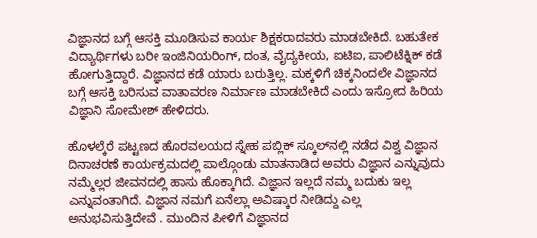ವಿಜ್ಞಾನದ ಬಗ್ಗೆ ಆಸಕ್ತಿ ಮೂಡಿಸುವ ಕಾರ್ಯ ಶಿಕ್ಷಕರಾದವರು ಮಾಡಬೇಕಿದೆ. ಬಹುತೇಕ ವಿದ್ಯಾರ್ಥಿಗಳು ಬರೀ ಇಂಜಿನಿಯರಿಂಗ್, ದಂತ, ವೈದ್ಯಕೀಯ, ಐಟಿಐ, ಪಾಲಿಟೆಕ್ನಿಕ್ ಕಡೆ ಹೋಗುತ್ತಿದ್ದಾರೆ. ವಿಜ್ಞಾನದ ಕಡೆ ಯಾರು ಬರುತ್ತಿಲ್ಲ. ಮಕ್ಕಳಿಗೆ ಚಿಕ್ಕನಿಂದಲೇ ವಿಜ್ಞಾನದ ಬಗ್ಗೆ ಆಸಕ್ತಿ ಬರಿಸುವ ವಾತಾವರಣ ನಿರ್ಮಾಣ ಮಾಡಬೇಕಿದೆ ಎಂದು ಇಸ್ರೋದ ಹಿರಿಯ ವಿಜ್ಞಾನಿ ಸೋಮೇಶ್ ಹೇಳಿದರು.

ಹೊಳಲ್ಕೆರೆ ಪಟ್ಟಣದ ಹೊರವಲಯದ ಸ್ನೇಹ ಪಬ್ಲಿಕ್ ಸ್ಕೂಲ್‍ನಲ್ಲಿ ನಡೆದ ವಿಶ್ವ ವಿಜ್ಞಾನ ದಿನಾಚರಣೆ ಕಾರ್ಯಕ್ರಮದಲ್ಲಿ ಪಾಲ್ಗೊಂಡು ಮಾತನಾಡಿದ ಅವರು ವಿಜ್ಞಾನ ಎನ್ನುವುದು ನಮ್ಮೆಲ್ಲರ ಜೀವನದಲ್ಲಿ ಹಾಸು ಹೊಕ್ಕಾಗಿದೆ. ವಿಜ್ಞಾನ ಇಲ್ಲದೆ ನಮ್ಮ ಬದುಕು ಇಲ್ಲ ಎನ್ನುವಂತಾಗಿದೆ. ವಿಜ್ಞಾನ ನಮಗೆ ಏನೆಲ್ಲಾ ಅವಿಷ್ಕಾರ ನೀಡಿದ್ದು ಎಲ್ಲ ಅನುಭವಿಸುತ್ತಿದೇವೆ . ಮುಂದಿನ ಪೀಳಿಗೆ ವಿಜ್ಞಾನದ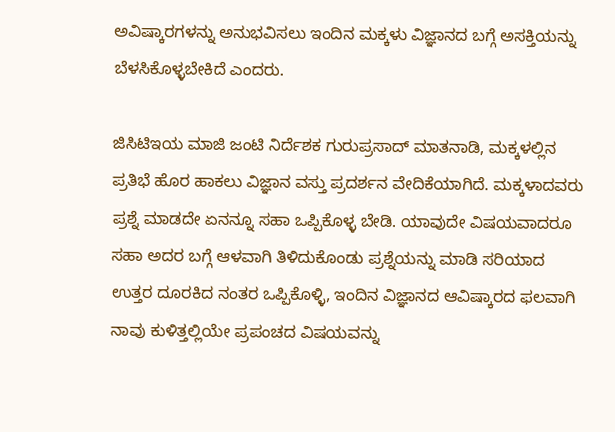ಅವಿಷ್ಕಾರಗಳನ್ನು ಅನುಭವಿಸಲು ಇಂದಿನ ಮಕ್ಕಳು ವಿಜ್ಞಾನದ ಬಗ್ಗೆ ಅಸಕ್ತಿಯನ್ನು ಬೆಳಸಿಕೊಳ್ಳಬೇಕಿದೆ ಎಂದರು.

ಜಿಸಿಟಿಇಯ ಮಾಜಿ ಜಂಟಿ ನಿರ್ದೆಶಕ ಗುರುಪ್ರಸಾದ್ ಮಾತನಾಡಿ, ಮಕ್ಕಳಲ್ಲಿನ ಪ್ರತಿಭೆ ಹೊರ ಹಾಕಲು ವಿಜ್ಞಾನ ವಸ್ತು ಪ್ರದರ್ಶನ ವೇದಿಕೆಯಾಗಿದೆ. ಮಕ್ಕಳಾದವರು ಪ್ರಶ್ನೆ ಮಾಡದೇ ಏನನ್ನೂ ಸಹಾ ಒಪ್ಪಿಕೊಳ್ಳ ಬೇಡಿ. ಯಾವುದೇ ವಿಷಯವಾದರೂ ಸಹಾ ಅದರ ಬಗ್ಗೆ ಆಳವಾಗಿ ತಿಳಿದುಕೊಂಡು ಪ್ರಶ್ನೆಯನ್ನು ಮಾಡಿ ಸರಿಯಾದ ಉತ್ತರ ದೂರಕಿದ ನಂತರ ಒಪ್ಪಿಕೊಳ್ಳಿ, ಇಂದಿನ ವಿಜ್ಞಾನದ ಆವಿಷ್ಕಾರದ ಫಲವಾಗಿ ನಾವು ಕುಳಿತ್ತಲ್ಲಿಯೇ ಪ್ರಪಂಚದ ವಿಷಯವನ್ನು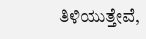ತಿಳಿಯುತ್ತೇವೆ,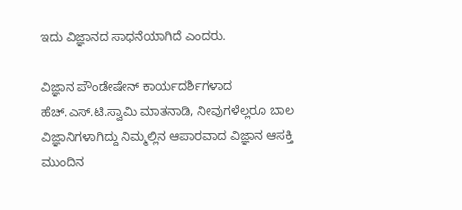ಇದು ವಿಜ್ಞಾನದ ಸಾಧನೆಯಾಗಿದೆ ಎಂದರು.

ವಿಜ್ಞಾನ ಪೌಂಡೇಷೇನ್‍ ಕಾರ್ಯದರ್ಶಿಗಳಾದ ಹೆಚ್.ಎಸ್.ಟಿ.ಸ್ವಾಮಿ ಮಾತನಾಡಿ, ನೀವುಗಳೆಲ್ಲರೂ ಬಾಲ ವಿಜ್ಞಾನಿಗಳಾಗಿದ್ದು ನಿಮ್ಮಲ್ಲಿನ ಆಪಾರವಾದ ವಿಜ್ಞಾನ ಆಸಕ್ತಿ ಮುಂದಿನ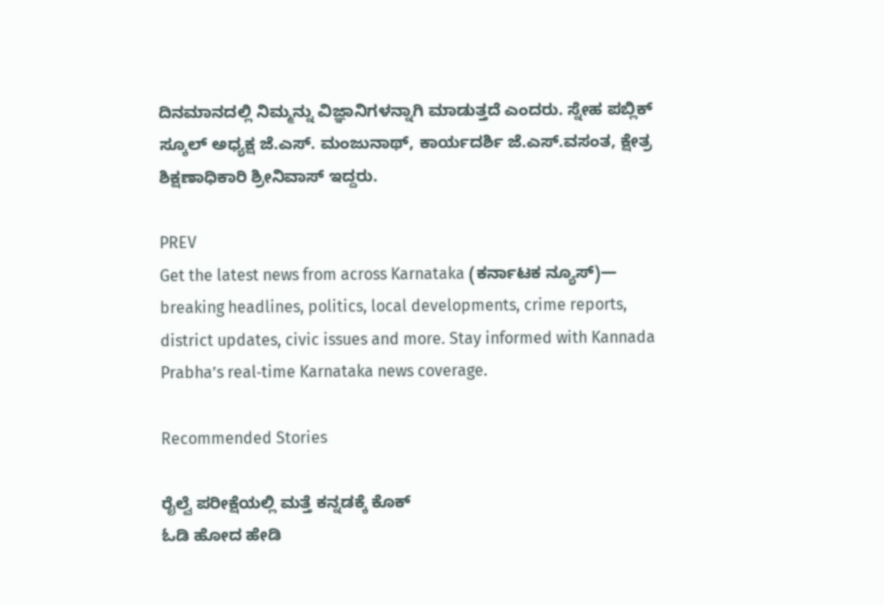ದಿನಮಾನದಲ್ಲಿ ನಿಮ್ಮನ್ನು ವಿಜ್ಞಾನಿಗಳನ್ನಾಗಿ ಮಾಡುತ್ತದೆ ಎಂದರು. ಸ್ನೇಹ ಪಬ್ಲಿಕ್ ಸ್ಕೂಲ್‍ ಅಧ್ಯಕ್ಷ ಜೆ.ಎಸ್. ಮಂಜುನಾಥ್, ಕಾರ್ಯದರ್ಶಿ ಜೆ.ಎಸ್.ವಸಂತ, ಕ್ಷೇತ್ರ ಶಿಕ್ಷಣಾಧಿಕಾರಿ ಶ್ರೀನಿವಾಸ್ ಇದ್ದರು.

PREV
Get the latest news from across Karnataka (ಕರ್ನಾಟಕ ನ್ಯೂಸ್)— breaking headlines, politics, local developments, crime reports, district updates, civic issues and more. Stay informed with Kannada Prabha’s real‑time Karnataka news coverage.

Recommended Stories

ರೈಲ್ವೆ ಪರೀಕ್ಷೆಯಲ್ಲಿ ಮತ್ತೆ ಕನ್ನಡಕ್ಕೆ ಕೊಕ್
ಓಡಿ ಹೋದ ಹೇಡಿ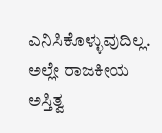ಎನಿಸಿಕೊಳ್ಳುವುದಿಲ್ಲ. ಅಲ್ಲೇ ರಾಜಕೀಯ ಅಸ್ತಿತ್ವ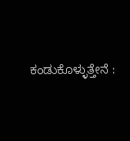ಕಂಡುಕೊಳ್ಳುತ್ತೇನೆ :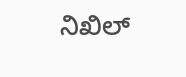ನಿಖಿಲ್‌